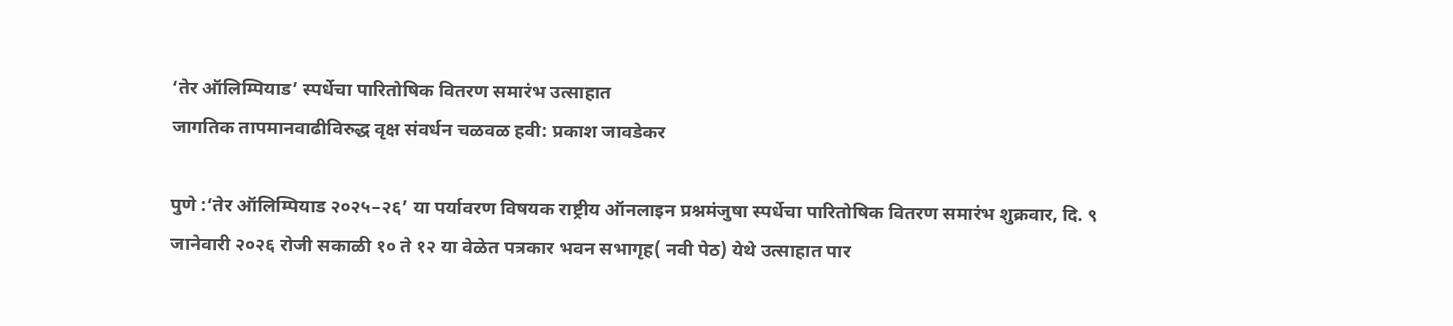‘तेर ऑलिम्पियाड’ स्पर्धेचा पारितोषिक वितरण समारंभ उत्साहात
जागतिक तापमानवाढीविरुद्ध वृक्ष संवर्धन चळवळ हवी: प्रकाश जावडेकर

पुणे :‘तेर ऑलिम्पियाड २०२५–२६’ या पर्यावरण विषयक राष्ट्रीय ऑनलाइन प्रश्नमंजुषा स्पर्धेचा पारितोषिक वितरण समारंभ शुक्रवार, दि. ९ जानेवारी २०२६ रोजी सकाळी १० ते १२ या वेळेत पत्रकार भवन सभागृह( नवी पेठ) येथे उत्साहात पार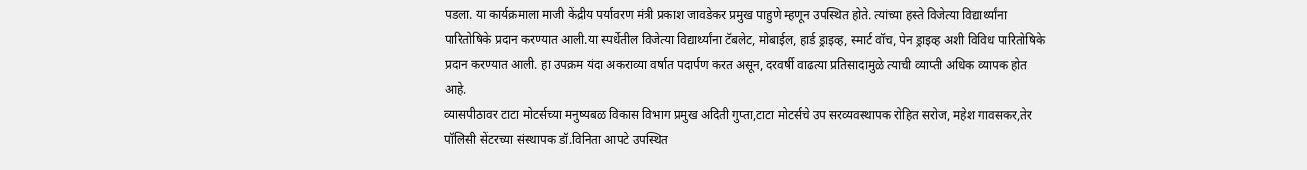पडला. या कार्यक्रमाला माजी केंद्रीय पर्यावरण मंत्री प्रकाश जावडेकर प्रमुख पाहुणे म्हणून उपस्थित होते. त्यांच्या हस्ते विजेत्या विद्यार्थ्यांना पारितोषिके प्रदान करण्यात आली.या स्पर्धेतील विजेत्या विद्यार्थ्यांना टॅबलेट, मोबाईल, हार्ड ड्राइव्ह, स्मार्ट वॉच, पेन ड्राइव्ह अशी विविध पारितोषिके प्रदान करण्यात आली. हा उपक्रम यंदा अकराव्या वर्षात पदार्पण करत असून, दरवर्षी वाढत्या प्रतिसादामुळे त्याची व्याप्ती अधिक व्यापक होत आहे.
व्यासपीठावर टाटा मोटर्सच्या मनुष्यबळ विकास विभाग प्रमुख अदिती गुप्ता,टाटा मोटर्सचे उप सरव्यवस्थापक रोहित सरोज, महेश गावसकर,तेर पॉलिसी सेंटरच्या संस्थापक डॉ.विनिता आपटे उपस्थित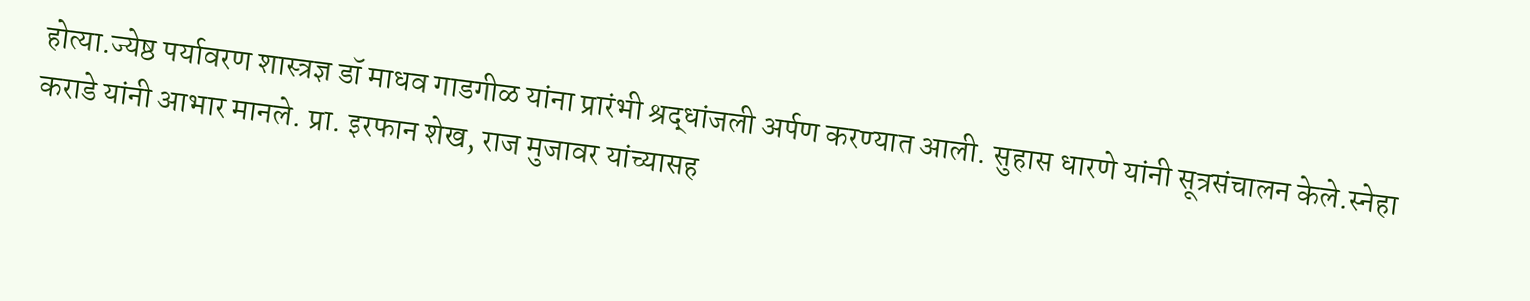होत्या.ज्येष्ठ पर्यावरण शास्त्रज्ञ डॉ माधव गाडगीळ यांना प्रारंभी श्रद्धांजली अर्पण करण्यात आली. सुहास धारणे यांनी सूत्रसंचालन केले.स्नेहा कराडे यांनी आभार मानले. प्रा. इरफान शेख, राज मुजावर यांच्यासह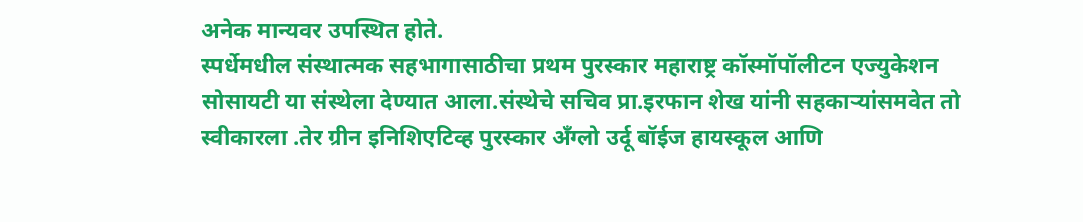अनेक मान्यवर उपस्थित होते.
स्पर्धेमधील संस्थात्मक सहभागासाठीचा प्रथम पुरस्कार महाराष्ट्र कॉस्मॉपॉलीटन एज्युकेशन सोसायटी या संस्थेला देण्यात आला.संस्थेचे सचिव प्रा.इरफान शेख यांनी सहकाऱ्यांसमवेत तो स्वीकारला .तेर ग्रीन इनिशिएटिव्ह पुरस्कार अँग्लो उर्दू बॉईज हायस्कूल आणि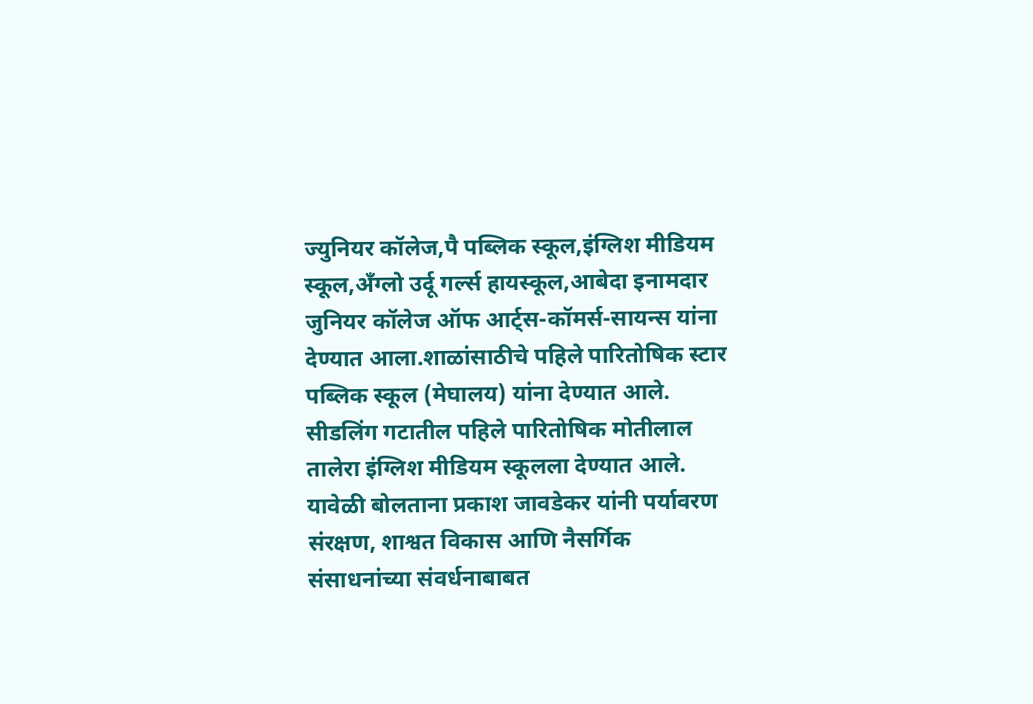ज्युनियर कॉलेज,पै पब्लिक स्कूल,इंग्लिश मीडियम स्कूल,अँग्लो उर्दू गर्ल्स हायस्कूल,आबेदा इनामदार जुनियर कॉलेज ऑफ आर्ट्स-कॉमर्स-सायन्स यांना देण्यात आला.शाळांसाठीचे पहिले पारितोषिक स्टार पब्लिक स्कूल (मेघालय) यांना देण्यात आले. सीडलिंग गटातील पहिले पारितोषिक मोतीलाल तालेरा इंग्लिश मीडियम स्कूलला देण्यात आले.
यावेळी बोलताना प्रकाश जावडेकर यांनी पर्यावरण संरक्षण, शाश्वत विकास आणि नैसर्गिक संसाधनांच्या संवर्धनाबाबत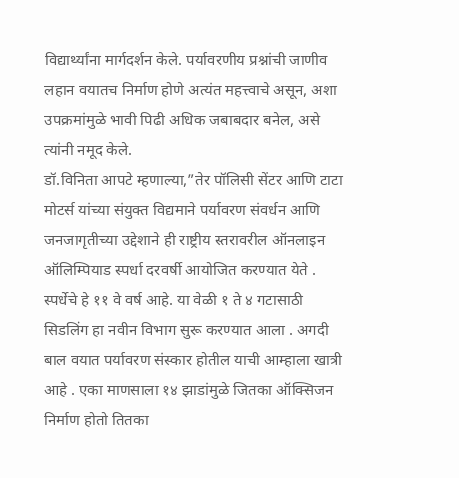विद्यार्थ्यांना मार्गदर्शन केले. पर्यावरणीय प्रश्नांची जाणीव लहान वयातच निर्माण होणे अत्यंत महत्त्वाचे असून, अशा उपक्रमांमुळे भावी पिढी अधिक जबाबदार बनेल, असे त्यांनी नमूद केले.
डॉ.विनिता आपटे म्हणाल्या,”तेर पॉलिसी सेंटर आणि टाटा मोटर्स यांच्या संयुक्त विद्यमाने पर्यावरण संवर्धन आणि जनजागृतीच्या उद्देशाने ही राष्ट्रीय स्तरावरील ऑनलाइन ऑलिम्पियाड स्पर्धा दरवर्षी आयोजित करण्यात येते . स्पर्धेचे हे ११ वे वर्ष आहे. या वेळी १ ते ४ गटासाठी सिडलिंग हा नवीन विभाग सुरू करण्यात आला . अगदी बाल वयात पर्यावरण संस्कार होतील याची आम्हाला खात्री आहे . एका माणसाला १४ झाडांमुळे जितका ऑक्सिजन निर्माण होतो तितका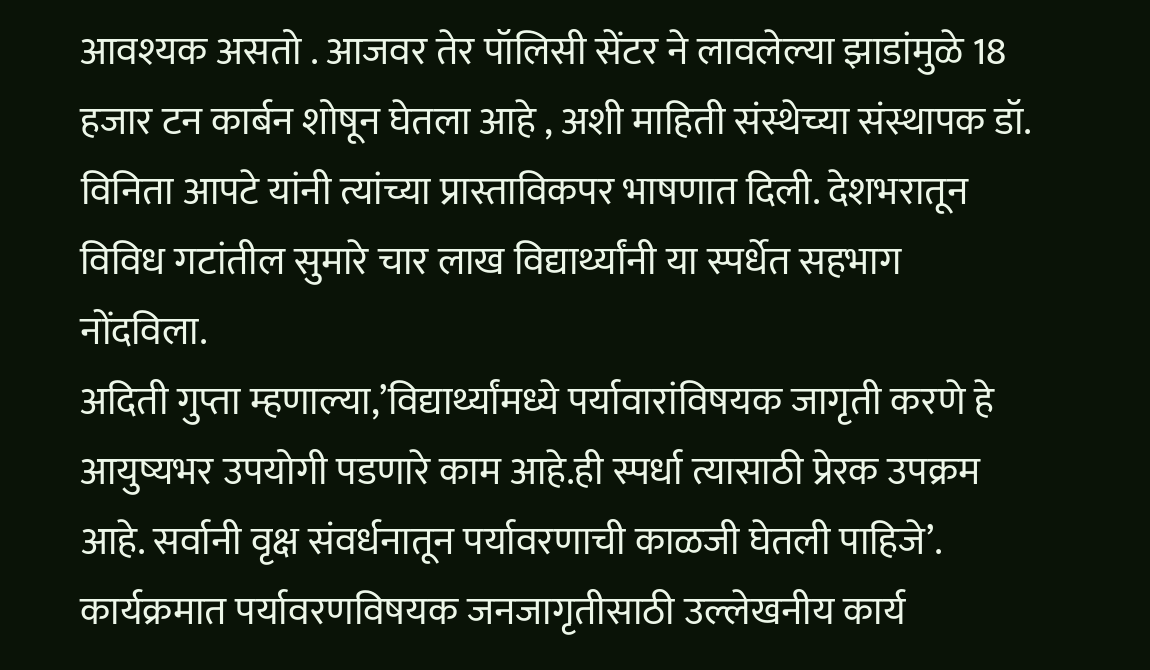आवश्यक असतो . आजवर तेर पॉलिसी सेंटर ने लावलेल्या झाडांमुळे 18 हजार टन कार्बन शोषून घेतला आहे , अशी माहिती संस्थेच्या संस्थापक डॉ. विनिता आपटे यांनी त्यांच्या प्रास्ताविकपर भाषणात दिली. देशभरातून विविध गटांतील सुमारे चार लाख विद्यार्थ्यांनी या स्पर्धेत सहभाग नोंदविला.
अदिती गुप्ता म्हणाल्या,’विद्यार्थ्यांमध्ये पर्यावारांविषयक जागृती करणे हे आयुष्यभर उपयोगी पडणारे काम आहे.ही स्पर्धा त्यासाठी प्रेरक उपक्रम आहे. सर्वानी वृक्ष संवर्धनातून पर्यावरणाची काळजी घेतली पाहिजे’.
कार्यक्रमात पर्यावरणविषयक जनजागृतीसाठी उल्लेखनीय कार्य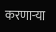करणाऱ्या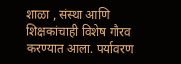शाळा , संस्था आणि शिक्षकांचाही विशेष गौरव करण्यात आला. पर्यावरण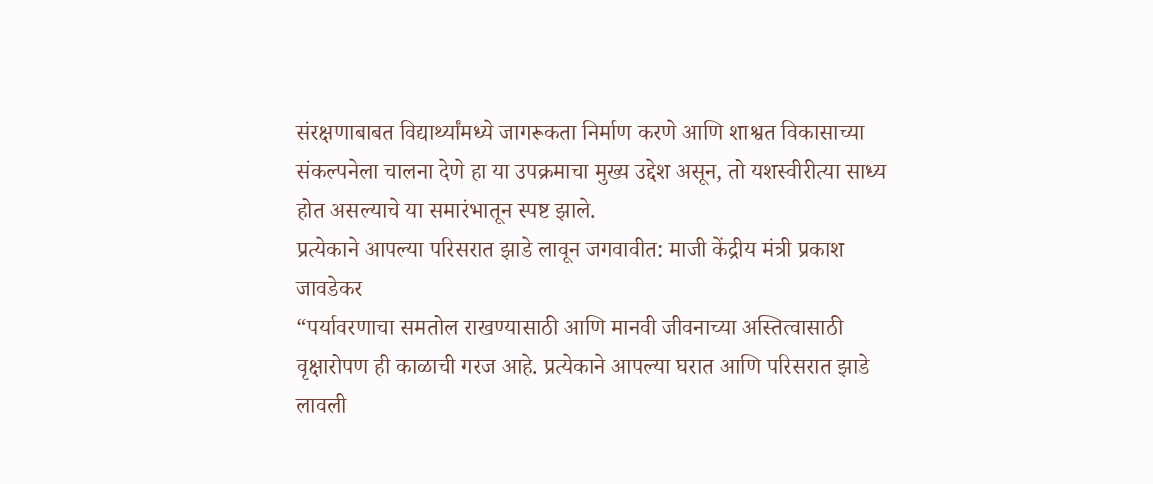संरक्षणाबाबत विद्यार्थ्यांमध्ये जागरूकता निर्माण करणे आणि शाश्वत विकासाच्या संकल्पनेला चालना देणे हा या उपक्रमाचा मुख्य उद्देश असून, तो यशस्वीरीत्या साध्य होत असल्याचे या समारंभातून स्पष्ट झाले.
प्रत्येकाने आपल्या परिसरात झाडे लावून जगवावीत: माजी केंद्रीय मंत्री प्रकाश जावडेकर
“पर्यावरणाचा समतोल राखण्यासाठी आणि मानवी जीवनाच्या अस्तित्वासाठी वृक्षारोपण ही काळाची गरज आहे. प्रत्येकाने आपल्या घरात आणि परिसरात झाडे लावली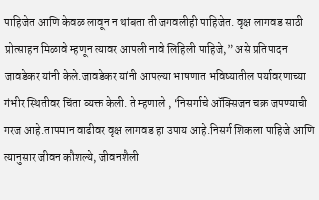पाहिजेत आणि केवळ लावून न थांबता ती जगवलीही पाहिजेत. वृक्ष लागवड साठी प्रोत्साहन मिळावे म्हणून त्यावर आपली नावे लिहिली पाहिजे,” असे प्रतिपादन जावडेकर यांनी केले.जावडेकर यांनी आपल्या भाषणात भविष्यातील पर्यावरणाच्या गंभीर स्थितीवर चिंता व्यक्त केली. ते म्हणाले , ‘निसर्गाचे ऑक्सिजन चक्र जपण्याची गरज आहे.तापमान वाढीवर वृक्ष लागवड हा उपाय आहे.निसर्ग शिकला पाहिजे आणि त्यानुसार जीवन कौशल्ये, जीवनशैली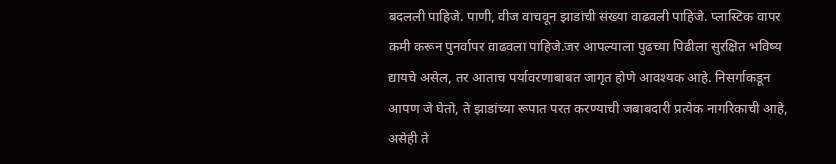बदलली पाहिजे. पाणी, वीज वाचवून झाडांची संख्या वाढवली पाहिजे. प्लास्टिक वापर कमी करून पुनर्वापर वाढवला पाहिजे.जर आपल्याला पुढच्या पिढीला सुरक्षित भविष्य द्यायचे असेल, तर आताच पर्यावरणाबाबत जागृत होणे आवश्यक आहे. निसर्गाकडून आपण जे घेतो, ते झाडांच्या रूपात परत करण्याची जबाबदारी प्रत्येक नागरिकाची आहे, असेही ते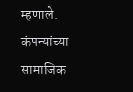म्हणाले.
कंपन्यांच्या सामाजिक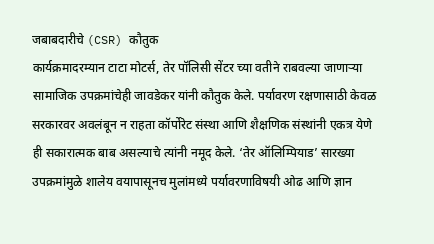जबाबदारीचे (CSR) कौतुक
कार्यक्रमादरम्यान टाटा मोटर्स, तेर पॉलिसी सेंटर च्या वतीने राबवल्या जाणाऱ्या सामाजिक उपक्रमांचेही जावडेकर यांनी कौतुक केले. पर्यावरण रक्षणासाठी केवळ सरकारवर अवलंबून न राहता कॉर्पोरेट संस्था आणि शैक्षणिक संस्थांनी एकत्र येणे ही सकारात्मक बाब असल्याचे त्यांनी नमूद केले. ‘तेर ऑलिम्पियाड’ सारख्या उपक्रमांमुळे शालेय वयापासूनच मुलांमध्ये पर्यावरणाविषयी ओढ आणि ज्ञान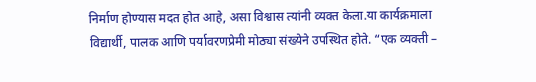निर्माण होण्यास मदत होत आहे, असा विश्वास त्यांनी व्यक्त केला.या कार्यक्रमाला विद्यार्थी, पालक आणि पर्यावरणप्रेमी मोठ्या संख्येने उपस्थित होते. “एक व्यक्ती –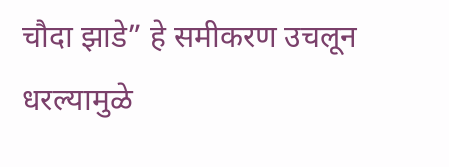चौदा झाडे” हे समीकरण उचलून धरल्यामुळे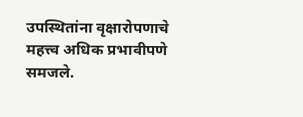उपस्थितांना वृक्षारोपणाचे महत्त्व अधिक प्रभावीपणे समजले.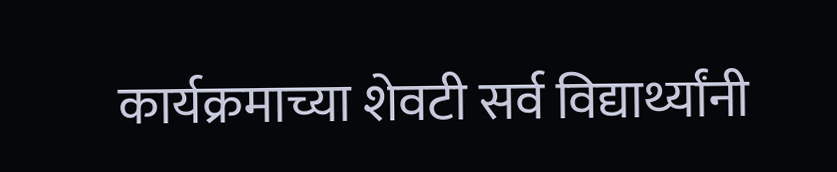कार्यक्रमाच्या शेवटी सर्व विद्यार्थ्यांनी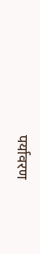पर्यावरण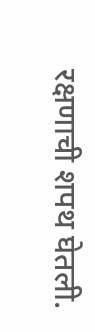रक्षणाची शपथ घेतली.